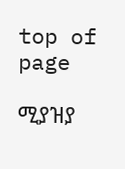top of page

ሚያዝያ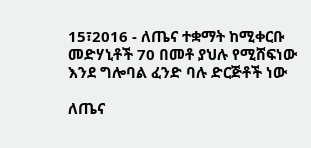15፣2016 - ለጤና ተቋማት ከሚቀርቡ መድሃኒቶች 70 በመቶ ያህሉ የሚሸፍነው እንደ ግሎባል ፈንድ ባሉ ድርጅቶች ነው

ለጤና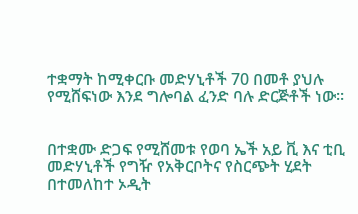ተቋማት ከሚቀርቡ መድሃኒቶች 70 በመቶ ያህሉ የሚሸፍነው እንደ ግሎባል ፈንድ ባሉ ድርጅቶች ነው፡፡


በተቋሙ ድጋፍ የሚሸመቱ የወባ ኤች አይ ቪ እና ቲቢ መድሃኒቶች የግዥ የአቅርቦትና የስርጭት ሂደት በተመለከተ ኦዲት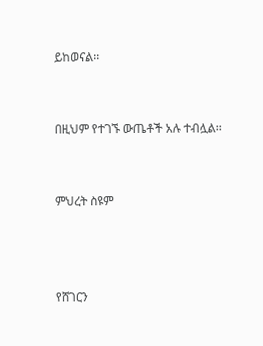ይከወናል፡፡


በዚህም የተገኙ ውጤቶች አሉ ተብሏል፡፡


ምህረት ስዩም



የሸገርን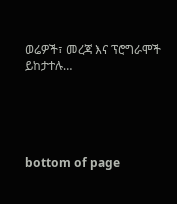ወሬዎች፣ መረጃ እና ፕሮግራሞች ይከታተሉ…





bottom of page